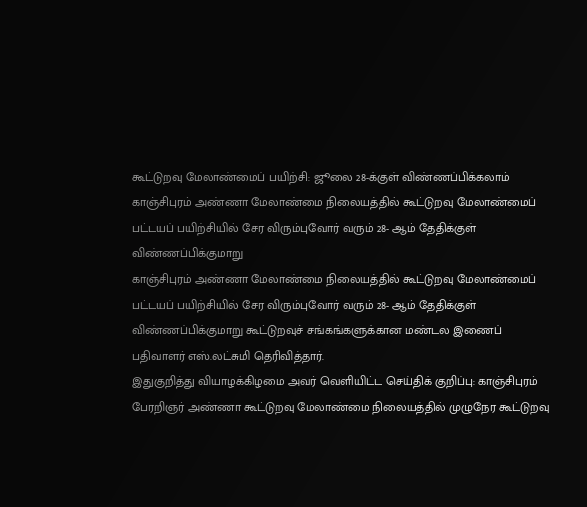கூட்டுறவு மேலாண்மைப் பயிற்சி: ஜூலை 28-க்குள் விண்ணப்பிக்கலாம்
காஞ்சிபுரம் அண்ணா மேலாண்மை நிலையத்தில் கூட்டுறவு மேலாண்மைப் பட்டயப் பயிற்சியில் சேர விரும்புவோர் வரும் 28- ஆம் தேதிக்குள் விண்ணப்பிக்குமாறு
காஞ்சிபுரம் அண்ணா மேலாண்மை நிலையத்தில் கூட்டுறவு மேலாண்மைப் பட்டயப் பயிற்சியில் சேர விரும்புவோர் வரும் 28- ஆம் தேதிக்குள் விண்ணப்பிக்குமாறு கூட்டுறவுச் சங்கங்களுக்கான மண்டல இணைப் பதிவாளர் எஸ்.லட்சுமி தெரிவித்தார்.
இதுகுறித்து வியாழக்கிழமை அவர் வெளியிட்ட செய்திக் குறிப்பு: காஞ்சிபுரம் பேரறிஞர் அண்ணா கூட்டுறவு மேலாண்மை நிலையத்தில் முழுநேர கூட்டுறவு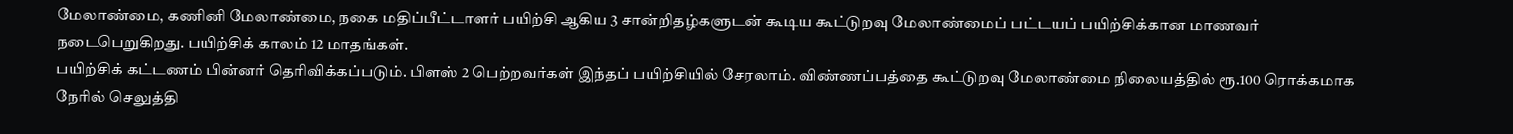மேலாண்மை, கணினி மேலாண்மை, நகை மதிப்பீட்டாளர் பயிற்சி ஆகிய 3 சான்றிதழ்களுடன் கூடிய கூட்டுறவு மேலாண்மைப் பட்டயப் பயிற்சிக்கான மாணவர் நடைபெறுகிறது. பயிற்சிக் காலம் 12 மாதங்கள்.
பயிற்சிக் கட்டணம் பின்னர் தெரிவிக்கப்படும். பிளஸ் 2 பெற்றவர்கள் இந்தப் பயிற்சியில் சேரலாம். விண்ணப்பத்தை கூட்டுறவு மேலாண்மை நிலையத்தில் ரூ.100 ரொக்கமாக நேரில் செலுத்தி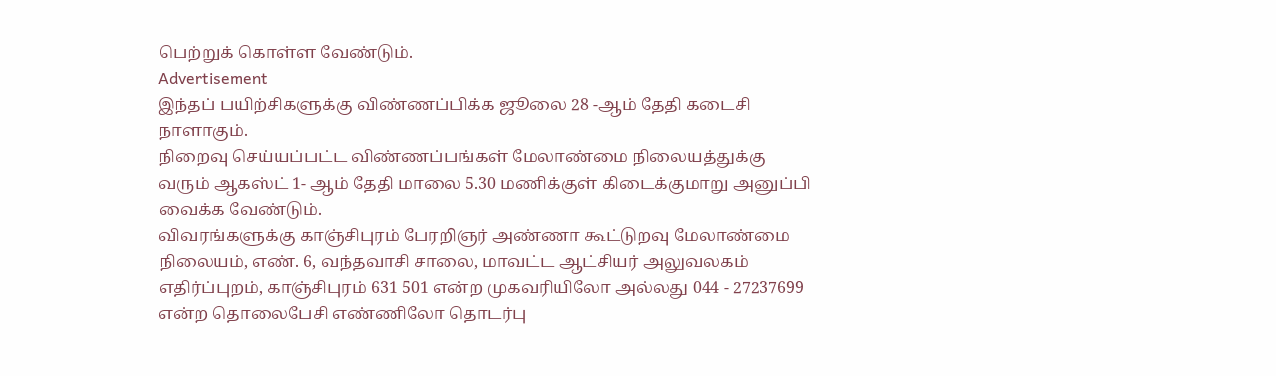பெற்றுக் கொள்ள வேண்டும்.
Advertisement
இந்தப் பயிற்சிகளுக்கு விண்ணப்பிக்க ஜூலை 28 -ஆம் தேதி கடைசி நாளாகும்.
நிறைவு செய்யப்பட்ட விண்ணப்பங்கள் மேலாண்மை நிலையத்துக்கு வரும் ஆகஸ்ட் 1- ஆம் தேதி மாலை 5.30 மணிக்குள் கிடைக்குமாறு அனுப்பி வைக்க வேண்டும்.
விவரங்களுக்கு காஞ்சிபுரம் பேரறிஞர் அண்ணா கூட்டுறவு மேலாண்மை நிலையம், எண். 6, வந்தவாசி சாலை, மாவட்ட ஆட்சியர் அலுவலகம் எதிர்ப்புறம், காஞ்சிபுரம் 631 501 என்ற முகவரியிலோ அல்லது 044 - 27237699 என்ற தொலைபேசி எண்ணிலோ தொடர்பு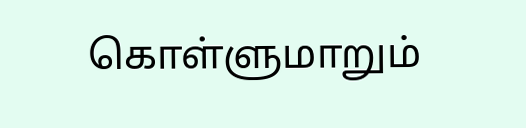கொள்ளுமாறும்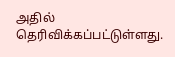அதில் தெரிவிக்கப்பட்டுள்ளது.